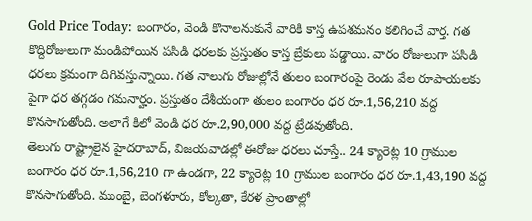Gold Price Today: బంగారం, వెండి కొనాలనుకునే వారికి కాస్త ఉపశమనం కలిగించే వార్త. గత కొద్దిరోజులుగా మండిపోయిన పసిడి ధరలకు ప్రస్తుతం కాస్త బ్రేకులు పడ్డాయి. వారం రోజులుగా పసిడి ధరలు క్రమంగా దిగివస్తున్నాయి. గత నాలుగు రోజుల్లోనే తులం బంగారంపై రెండు వేల రూపాయలకు పైగా ధర తగ్గడం గమనార్హం. ప్రస్తుతం దేశీయంగా తులం బంగారం ధర రూ.1,56,210 వద్ద కొనసాగుతోంది. అలాగే కిలో వెండి ధర రూ.2,90,000 వద్ద ట్రేడవుతోంది.
తెలుగు రాష్ట్రాలైన హైదరాబాద్, విజయవాడల్లో ఈరోజు ధరలు చూస్తే.. 24 క్యారెట్ల 10 గ్రాముల బంగారం ధర రూ.1,56,210 గా ఉండగా, 22 క్యారెట్ల 10 గ్రాముల బంగారం ధర రూ.1,43,190 వద్ద కొనసాగుతోంది. ముంబై, బెంగళూరు, కోల్కతా, కేరళ ప్రాంతాల్లో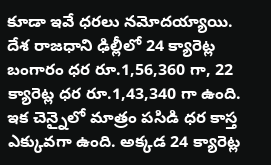కూడా ఇవే ధరలు నమోదయ్యాయి. దేశ రాజధాని ఢిల్లీలో 24 క్యారెట్ల బంగారం ధర రూ.1,56,360 గా, 22 క్యారెట్ల ధర రూ.1,43,340 గా ఉంది. ఇక చెన్నైలో మాత్రం పసిడి ధర కాస్త ఎక్కువగా ఉంది. అక్కడ 24 క్యారెట్ల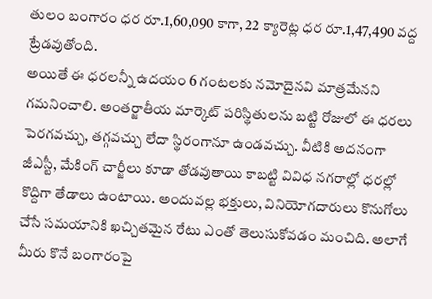తులం బంగారం ధర రూ.1,60,090 కాగా, 22 క్యారెట్ల ధర రూ.1,47,490 వద్ద ట్రేడవుతోంది.
అయితే ఈ ధరలన్నీ ఉదయం 6 గంటలకు నమోదైనవి మాత్రమేనని గమనించాలి. అంతర్జాతీయ మార్కెట్ పరిస్థితులను బట్టి రోజులో ఈ ధరలు పెరగవచ్చు, తగ్గవచ్చు లేదా స్థిరంగానూ ఉండవచ్చు. వీటికి అదనంగా జీఎస్టీ, మేకింగ్ చార్జీలు కూడా తోడవుతాయి కాబట్టి వివిధ నగరాల్లో ధరల్లో కొద్దిగా తేడాలు ఉంటాయి. అందువల్ల భక్తులు, వినియోగదారులు కొనుగోలు చేసే సమయానికి ఖచ్చితమైన రేటు ఎంతో తెలుసుకోవడం మంచిది. అలాగే మీరు కొనే బంగారంపై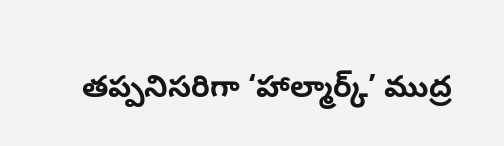తప్పనిసరిగా ‘హాల్మార్క్’ ముద్ర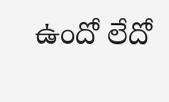ఉందో లేదో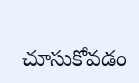చూసుకోవడం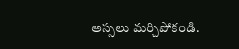అస్సలు మర్చిపోకండి.